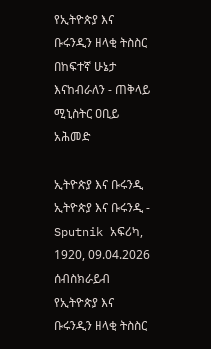የኢትዮጵያ እና ቡሩንዲን ዘላቂ ትስስር በከፍተኛ ሁኔታ እናከብራለን - ጠቅላይ ሚኒስትር ዐቢይ አሕመድ

ኢትዮጵያ እና ቡሩንዲ
ኢትዮጵያ እና ቡሩንዲ - Sputnik አፍሪካ, 1920, 09.04.2026
ሰብስክራይብ
የኢትዮጵያ እና ቡሩንዲን ዘላቂ ትስስር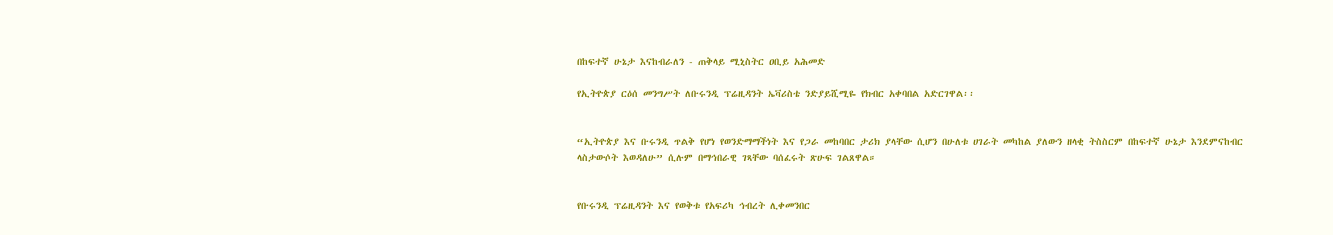በከፍተኛ ሁኔታ እናከብራለን - ጠቅላይ ሚኒስትር ዐቢይ አሕመድ

የኢትዮጵያ ርዕሰ መንግሥት ለቡሩንዲ ፕሬዚዳንት ኤቫሪስቴ ንድያይሺሚዬ የክብር አቀባበል አድርገዋል፡፡


“ኢትዮጵያ እና ቡሩንዲ ጥልቅ የሆነ የወንድማማችነት እና የጋራ መከባበር ታሪክ ያላቸው ሲሆን በሁለቱ ሀገራት መካከል ያለውን ዘላቂ ትስስርም በከፍተኛ ሁኔታ እንደምናከብር ላስታውሶት እወዳለሁ” ሲሉም በማኅበራዊ ገጻቸው ባሰፈሩት ጽሁፍ ገልጸዋል።


የቡሩንዲ ፕሬዚዳንት እና የወቅቱ የአፍሪካ ኅብረት ሊቀመንበር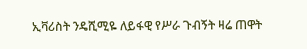ኢቫሪስት ንዴሺሚዬ ለይፋዊ የሥራ ጉብኝት ዛሬ ጠዋት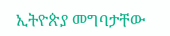ኢትዮጵያ መግባታቸው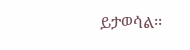ይታወሳል፡፡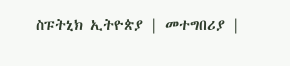ስፑትኒክ ኢትዮጵያ | መተግበሪያ |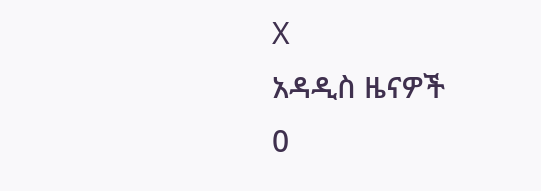X
አዳዲስ ዜናዎች
0